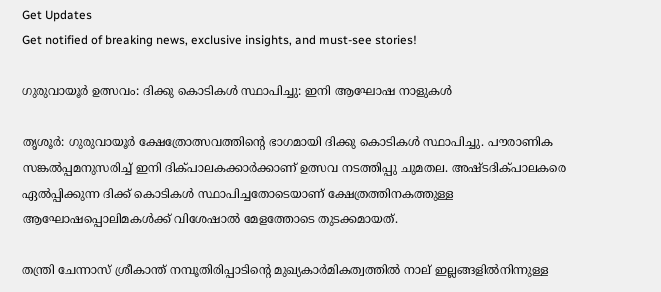Get Updates
Get notified of breaking news, exclusive insights, and must-see stories!

ഗുരുവായൂര്‍ ഉത്സവം: ദിക്കു കൊടികള്‍ സ്ഥാപിച്ചു: ഇനി ആഘോഷ നാളുകള്‍

തൃശൂര്‍: ഗുരുവായൂര്‍ ക്ഷേത്രോത്സവത്തിന്റെ ഭാഗമായി ദിക്കു കൊടികള്‍ സ്ഥാപിച്ചു. പൗരാണിക സങ്കല്‍പ്പമനുസരിച്ച് ഇനി ദിക്പാലകക്കാര്‍ക്കാണ് ഉത്സവ നടത്തിപ്പു ചുമതല. അഷ്ടദിക്പാലകരെ ഏല്‍പ്പിക്കുന്ന ദിക്ക് കൊടികള്‍ സ്ഥാപിച്ചതോടെയാണ് ക്ഷേത്രത്തിനകത്തുള്ള ആഘോഷപ്പൊലിമകള്‍ക്ക് വിശേഷാല്‍ മേളത്തോടെ തുടക്കമായത്.

തന്ത്രി ചേന്നാസ് ശ്രീകാന്ത് നമ്പൂതിരിപ്പാടിന്റെ മുഖ്യകാര്‍മികത്വത്തില്‍ നാല് ഇല്ലങ്ങളില്‍നിന്നുള്ള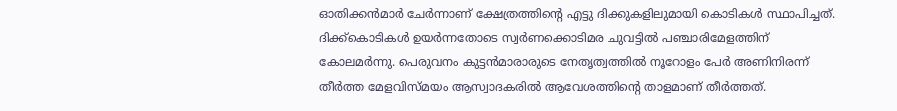ഓതിക്കന്‍മാര്‍ ചേര്‍ന്നാണ് ക്ഷേത്രത്തിന്റെ എട്ടു ദിക്കുകളിലുമായി കൊടികള്‍ സ്ഥാപിച്ചത്. ദിക്ക്‌കൊടികള്‍ ഉയര്‍ന്നതോടെ സ്വര്‍ണക്കൊടിമര ചുവട്ടില്‍ പഞ്ചാരിമേളത്തിന് കോലമര്‍ന്നു. പെരുവനം കുട്ടന്‍മാരാരുടെ നേതൃത്വത്തില്‍ നൂറോളം പേര്‍ അണിനിരന്ന് തീര്‍ത്ത മേളവിസ്മയം ആസ്വാദകരില്‍ ആവേശത്തിന്റെ താളമാണ് തീര്‍ത്തത്.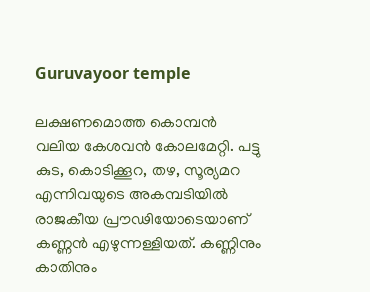Guruvayoor temple

ലക്ഷണമൊത്ത കൊമ്പന്‍ വലിയ കേശവന്‍ കോലമേറ്റി. പട്ടു കുട, കൊടിക്കൂറ, തഴ, സൂര്യമറ എന്നിവയുടെ അകമ്പടിയില്‍ രാജകീയ പ്രൗഢിയോടെയാണ് കണ്ണന്‍ എഴുന്നള്ളിയത്. കണ്ണിനും കാതിനും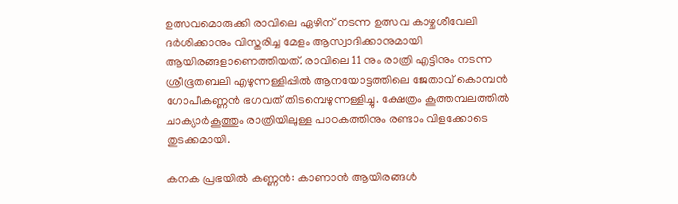ഉത്സവമൊരുക്കി രാവിലെ ഏഴിന് നടന്ന ഉത്സവ കാഴ്ചശീവേലി ദര്‍ശിക്കാനും വിസ്തരിച്ച മേളം ആസ്വാദിക്കാനുമായി ആയിരങ്ങളാണെത്തിയത്. രാവിലെ 11 നും രാത്രി എട്ടിനും നടന്ന ശ്രീഭൂതബലി എഴുന്നള്ളിപ്പില്‍ ആനയോട്ടത്തിലെ ജേതാവ് കൊമ്പന്‍ ഗോപീകണ്ണന്‍ ഭഗവത് തിടമ്പെഴുന്നള്ളിച്ചു. ക്ഷേത്രം കൂത്തമ്പലത്തില്‍ ചാക്യാര്‍കൂത്തും രാത്രിയിലുള്ള പാഠകത്തിനും രണ്ടാം വിളക്കോടെ തുടക്കമായി.

കനക പ്രഭയില്‍ കണ്ണന്‍: കാണാന്‍ ആയിരങ്ങള്‍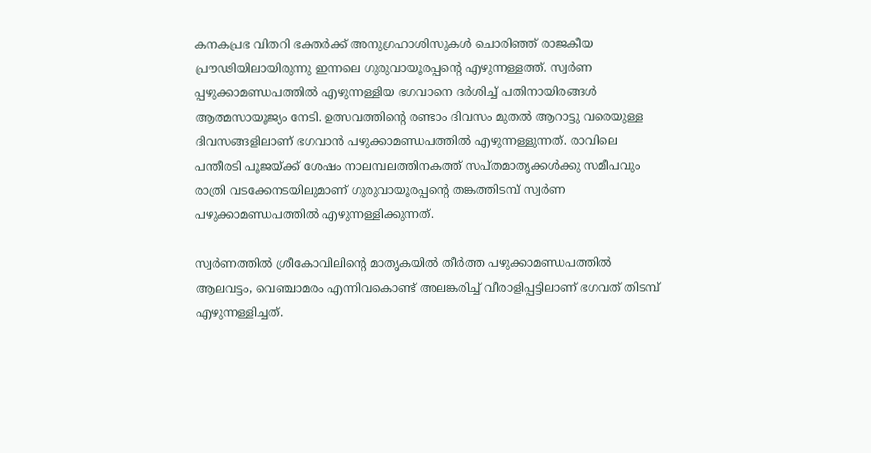കനകപ്രഭ വിതറി ഭക്തര്‍ക്ക് അനുഗ്രഹാശിസുകള്‍ ചൊരിഞ്ഞ് രാജകീയ പ്രൗഢിയിലായിരുന്നു ഇന്നലെ ഗുരുവായൂരപ്പന്റെ എഴുന്നള്ളത്ത്. സ്വര്‍ണ പ്പഴുക്കാമണ്ഡപത്തില്‍ എഴുന്നള്ളിയ ഭഗവാനെ ദര്‍ശിച്ച് പതിനായിരങ്ങള്‍ ആത്മസായൂജ്യം നേടി. ഉത്സവത്തിന്റെ രണ്ടാം ദിവസം മുതല്‍ ആറാട്ടു വരെയുള്ള ദിവസങ്ങളിലാണ് ഭഗവാന്‍ പഴുക്കാമണ്ഡപത്തില്‍ എഴുന്നള്ളുന്നത്. രാവിലെ പന്തീരടി പൂജയ്ക്ക് ശേഷം നാലമ്പലത്തിനകത്ത് സപ്തമാതൃക്കള്‍ക്കു സമീപവും രാത്രി വടക്കേനടയിലുമാണ് ഗുരുവായൂരപ്പന്റെ തങ്കത്തിടമ്പ് സ്വര്‍ണ പഴുക്കാമണ്ഡപത്തില്‍ എഴുന്നള്ളിക്കുന്നത്.

സ്വര്‍ണത്തില്‍ ശ്രീകോവിലിന്റെ മാതൃകയില്‍ തീര്‍ത്ത പഴുക്കാമണ്ഡപത്തില്‍ ആലവട്ടം, വെഞ്ചാമരം എന്നിവകൊണ്ട് അലങ്കരിച്ച് വീരാളിപ്പട്ടിലാണ് ഭഗവത് തിടമ്പ് എഴുന്നള്ളിച്ചത്.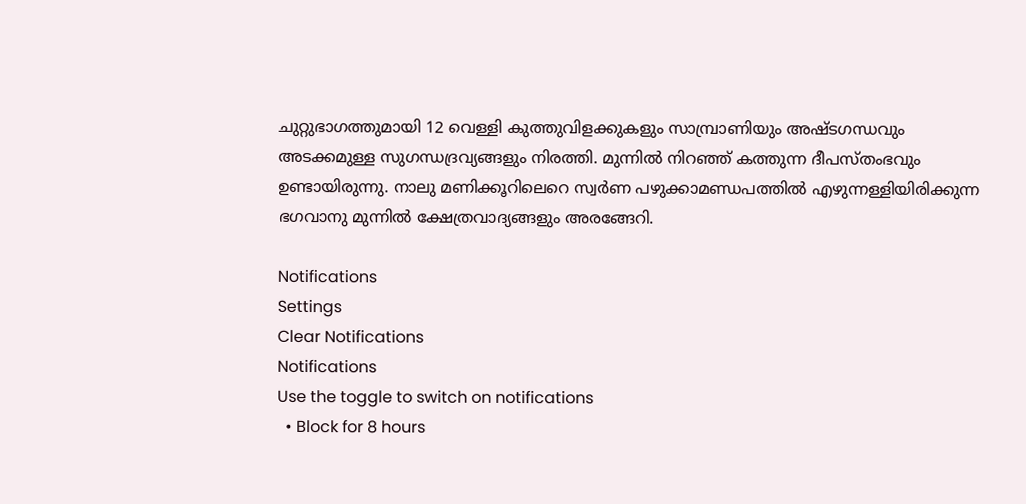ചുറ്റുഭാഗത്തുമായി 12 വെള്ളി കുത്തുവിളക്കുകളും സാമ്പ്രാണിയും അഷ്ടഗന്ധവും അടക്കമുള്ള സുഗന്ധദ്രവ്യങ്ങളും നിരത്തി. മുന്നില്‍ നിറഞ്ഞ് കത്തുന്ന ദീപസ്തംഭവും ഉണ്ടായിരുന്നു. നാലു മണിക്കൂറിലെറെ സ്വര്‍ണ പഴുക്കാമണ്ഡപത്തില്‍ എഴുന്നള്ളിയിരിക്കുന്ന ഭഗവാനു മുന്നില്‍ ക്ഷേത്രവാദ്യങ്ങളും അരങ്ങേറി.

Notifications
Settings
Clear Notifications
Notifications
Use the toggle to switch on notifications
  • Block for 8 hours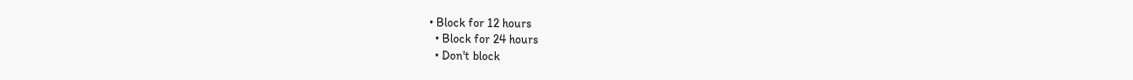• Block for 12 hours
  • Block for 24 hours
  • Don't block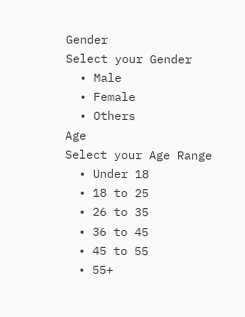Gender
Select your Gender
  • Male
  • Female
  • Others
Age
Select your Age Range
  • Under 18
  • 18 to 25
  • 26 to 35
  • 36 to 45
  • 45 to 55
  • 55+